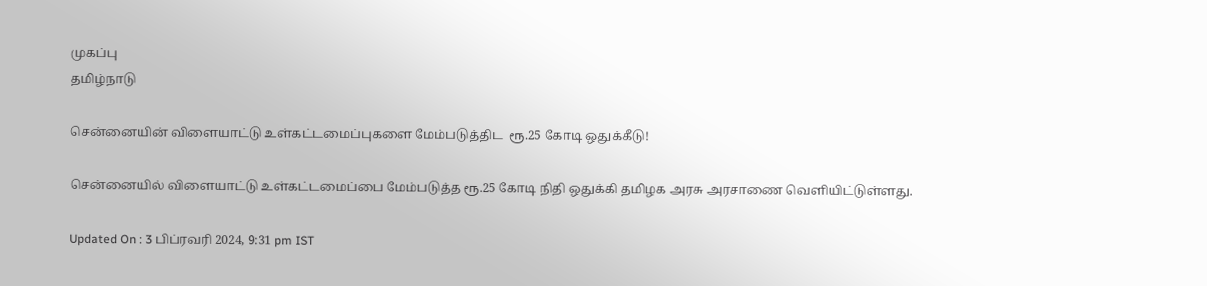முகப்பு
தமிழ்நாடு

சென்னையின் விளையாட்டு உள்கட்டமைப்புகளை மேம்படுத்திட  ரூ.25 கோடி ஒதுக்கீடு!

சென்னையில் விளையாட்டு உள்கட்டமைப்பை மேம்படுத்த ரூ.25 கோடி நிதி ஒதுக்கி தமிழக அரசு அரசாணை வெளியிட்டுள்ளது.

Updated On : 3 பிப்ரவரி 2024, 9:31 pm IST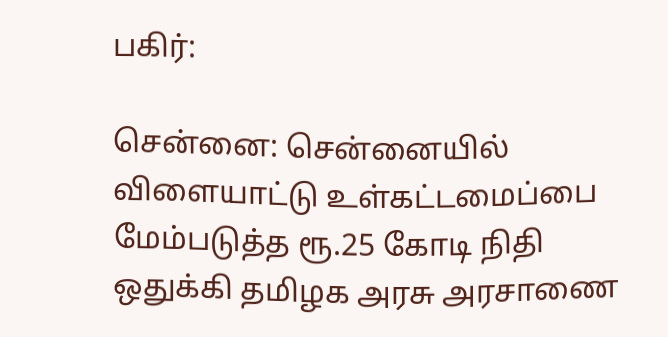பகிர்:

சென்னை: சென்னையில் விளையாட்டு உள்கட்டமைப்பை மேம்படுத்த ரூ.25 கோடி நிதி ஒதுக்கி தமிழக அரசு அரசாணை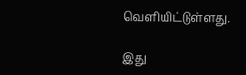வெளியிட்டுள்ளது.

இது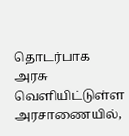தொடர்பாக அரசு வெளியிட்டுள்ள அரசாணையில்,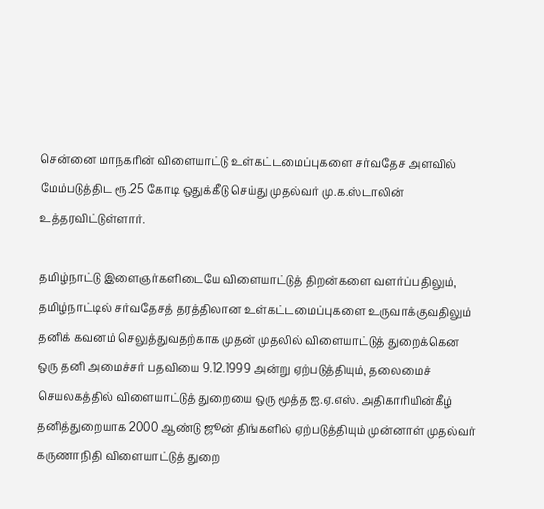சென்னை மாநகரின் விளையாட்டு உள்கட்டமைப்புகளை சர்வதேச அளவில் மேம்படுத்திட ரூ.25 கோடி ஒதுக்கீடு செய்து முதல்வர் மு.க.ஸ்டாலின் உத்தரவிட்டுள்ளார்.

தமிழ்நாட்டு இளைஞர்களிடையே விளையாட்டுத் திறன்களை வளர்ப்பதிலும், தமிழ்நாட்டில் சர்வதேசத் தரத்திலான உள்கட்டமைப்புகளை உருவாக்குவதிலும்  தனிக் கவனம் செலுத்துவதற்காக முதன் முதலில் விளையாட்டுத் துறைக்கென ஒரு தனி அமைச்சர் பதவியை 9.12.1999 அன்று ஏற்படுத்தியும், தலைமைச் செயலகத்தில் விளையாட்டுத் துறையை ஒரு மூத்த ஐ.ஏ.எஸ். அதிகாரியின்கீழ் தனித்துறையாக 2000 ஆண்டு ஜூன் திங்களில் ஏற்படுத்தியும் முன்னாள் முதல்வர் கருணாநிதி விளையாட்டுத் துறை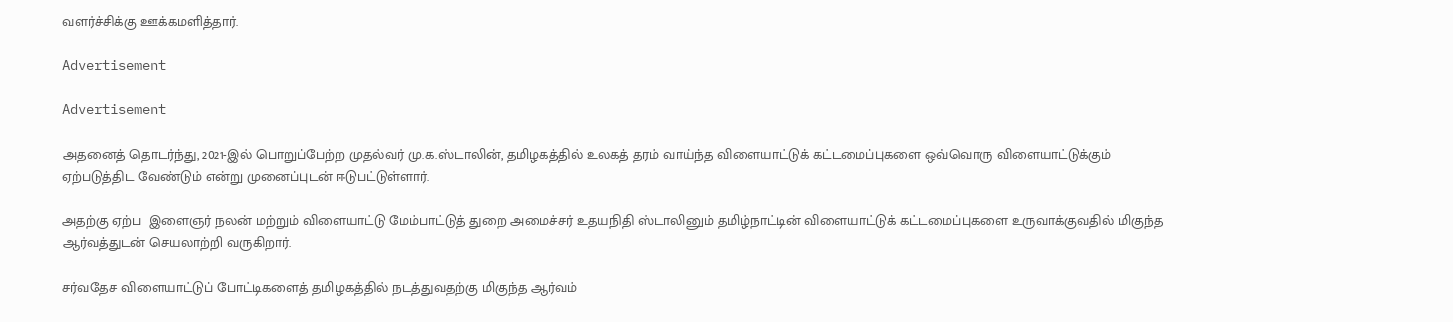வளர்ச்சிக்கு ஊக்கமளித்தார்.

Advertisement

Advertisement

அதனைத் தொடர்ந்து, 2021-இல் பொறுப்பேற்ற முதல்வர் மு.க.ஸ்டாலின், தமிழகத்தில் உலகத் தரம் வாய்ந்த விளையாட்டுக் கட்டமைப்புகளை ஒவ்வொரு விளையாட்டுக்கும் ஏற்படுத்திட வேண்டும் என்று முனைப்புடன் ஈடுபட்டுள்ளார்.

அதற்கு ஏற்ப  இளைஞர் நலன் மற்றும் விளையாட்டு மேம்பாட்டுத் துறை அமைச்சர் உதயநிதி ஸ்டாலினும் தமிழ்நாட்டின் விளையாட்டுக் கட்டமைப்புகளை உருவாக்குவதில் மிகுந்த ஆர்வத்துடன் செயலாற்றி வருகிறார்.

சர்வதேச விளையாட்டுப் போட்டிகளைத் தமிழகத்தில் நடத்துவதற்கு மிகுந்த ஆர்வம்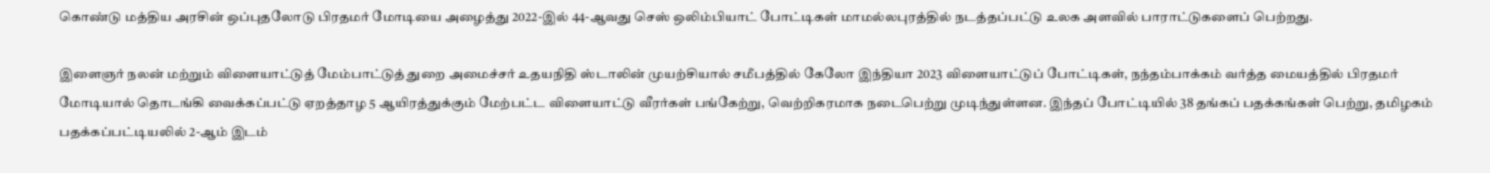கொண்டு மத்திய அரசின் ஒப்புதலோடு பிரதமர் மோடியை அழைத்து 2022-இல் 44-ஆவது செஸ் ஒலிம்பியாட் போட்டிகள் மாமல்லபுரத்தில் நடத்தப்பட்டு உலக அளவில் பாராட்டுகளைப் பெற்றது.

இளைஞர் நலன் மற்றும் விளையாட்டுத் மேம்பாட்டுத் துறை அமைச்சர் உதயநிதி ஸ்டாலின் முயற்சியால் சமீபத்தில் கேலோ இந்தியா 2023 விளையாட்டுப் போட்டிகள், நந்தம்பாக்கம் வர்த்த மையத்தில் பிரதமர் மோடியால் தொடங்கி வைக்கப்பட்டு ஏறத்தாழ 5 ஆயிரத்துக்கும் மேற்பட்ட விளையாட்டு வீரர்கள் பங்கேற்று, வெற்றிகரமாக நடைபெற்று முடிந்துள்ளன. இந்தப் போட்டியில் 38 தங்கப் பதக்கங்கள் பெற்று, தமிழகம் பதக்கப்பட்டியலில் 2-ஆம் இடம்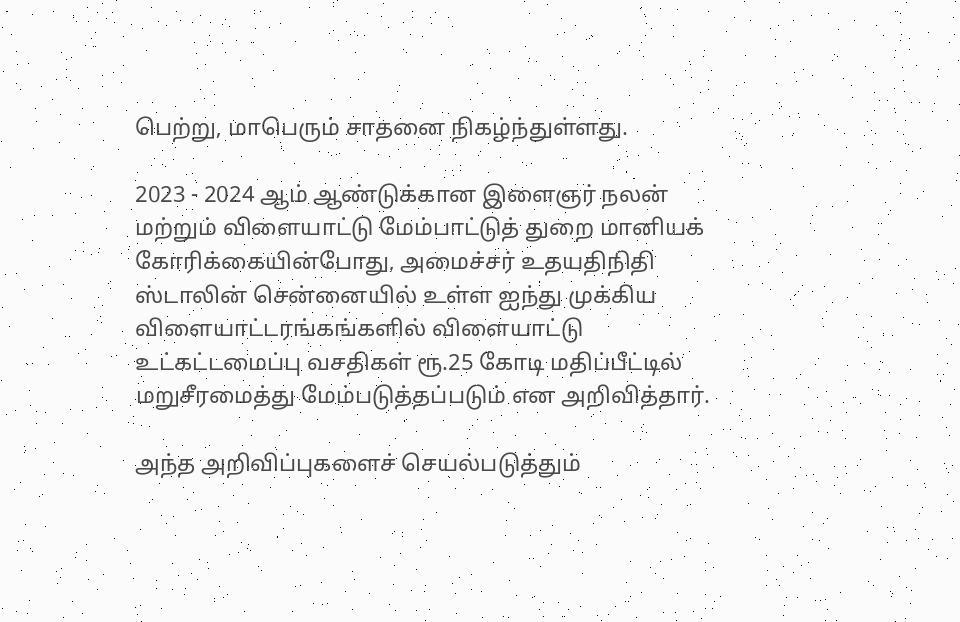பெற்று, மாபெரும் சாதனை நிகழ்ந்துள்ளது.

2023 - 2024 ஆம் ஆண்டுக்கான இளைஞர் நலன் மற்றும் விளையாட்டு மேம்பாட்டுத் துறை மானியக் கோரிக்கையின்போது, அமைச்சர் உதயதிநிதி ஸ்டாலின் சென்னையில் உள்ள ஐந்து முக்கிய விளையாட்டரங்கங்களில் விளையாட்டு உட்கட்டமைப்பு வசதிகள் ரூ.25 கோடி மதிப்பீட்டில் மறுசீரமைத்து மேம்படுத்தப்படும் என அறிவித்தார்.

அந்த அறிவிப்புகளைச் செயல்படுத்தும்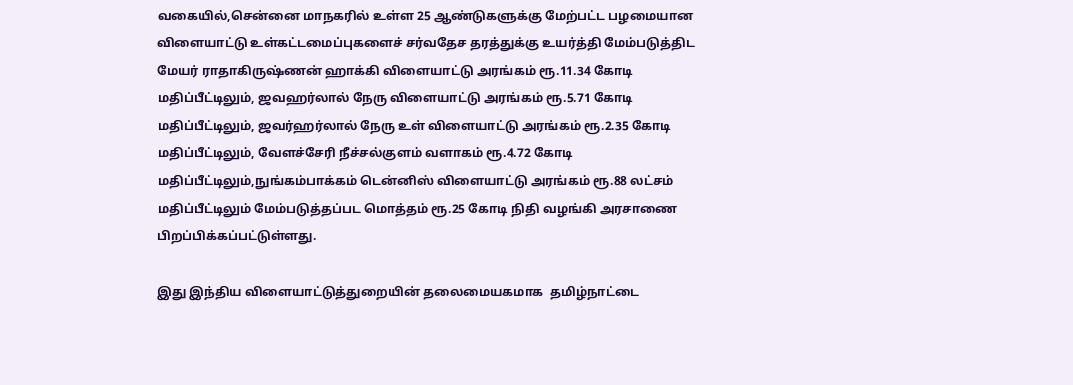வகையில்,சென்னை மாநகரில் உள்ள 25 ஆண்டுகளுக்கு மேற்பட்ட பழமையான விளையாட்டு உள்கட்டமைப்புகளைச் சர்வதேச தரத்துக்கு உயர்த்தி மேம்படுத்திட மேயர் ராதாகிருஷ்ணன் ஹாக்கி விளையாட்டு அரங்கம் ரூ.11.34 கோடி மதிப்பீட்டிலும், ஜவஹர்லால் நேரு விளையாட்டு அரங்கம் ரூ.5.71 கோடி மதிப்பீட்டிலும், ஜவர்ஹர்லால் நேரு உள் விளையாட்டு அரங்கம் ரூ.2.35 கோடி மதிப்பீட்டிலும், வேளச்சேரி நீச்சல்குளம் வளாகம் ரூ.4.72 கோடி மதிப்பீட்டிலும்,நுங்கம்பாக்கம் டென்னிஸ் விளையாட்டு அரங்கம் ரூ.88 லட்சம் மதிப்பீட்டிலும் மேம்படுத்தப்பட மொத்தம் ரூ.25 கோடி நிதி வழங்கி அரசாணை பிறப்பிக்கப்பட்டுள்ளது.

இது இந்திய விளையாட்டுத்துறையின் தலைமையகமாக  தமிழ்நாட்டை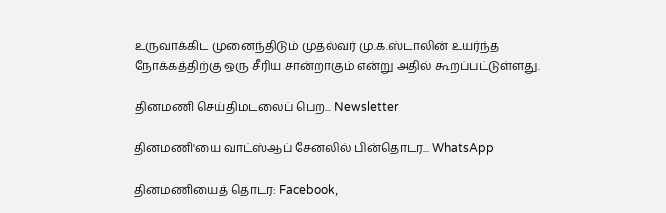உருவாக்கிட முனைந்திடும் முதல்வர் மு.க.ஸ்டாலின் உயர்ந்த நோக்கத்திற்கு ஒரு சீரிய சான்றாகும் என்று அதில் கூறப்பட்டுள்ளது.

தினமணி செய்திமடலைப் பெற... Newsletter

தினமணி'யை வாட்ஸ்ஆப் சேனலில் பின்தொடர... WhatsApp

தினமணியைத் தொடர: Facebook,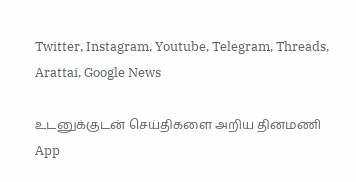Twitter, Instagram, Youtube, Telegram, Threads, Arattai, Google News

உடனுக்குடன் செய்திகளை அறிய தினமணி App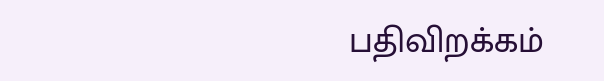பதிவிறக்கம்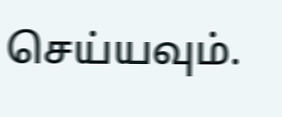செய்யவும்.